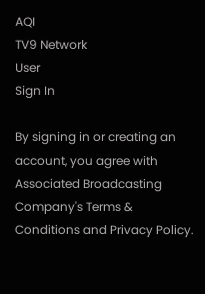AQI
TV9 Network
User
Sign In

By signing in or creating an account, you agree with Associated Broadcasting Company's Terms & Conditions and Privacy Policy.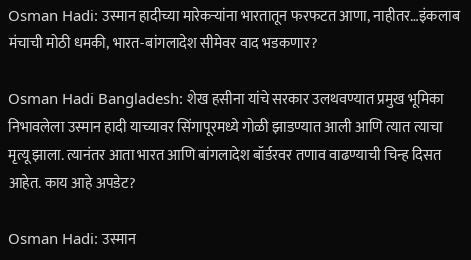Osman Hadi: उस्मान हादीच्या मारेकऱ्यांना भारतातून फरफटत आणा, नाहीतर…इंकलाब मंचाची मोठी धमकी, भारत-बांगलादेश सीमेवर वाद भडकणार?

Osman Hadi Bangladesh: शेख हसीना यांचे सरकार उलथवण्यात प्रमुख भूमिका निभावलेला उस्मान हादी याच्यावर सिंगापूरमध्ये गोळी झाडण्यात आली आणि त्यात त्याचा मृत्यू झाला. त्यानंतर आता भारत आणि बांगलादेश बॉर्डरवर तणाव वाढण्याची चिन्ह दिसत आहेत. काय आहे अपडेट?

Osman Hadi: उस्मान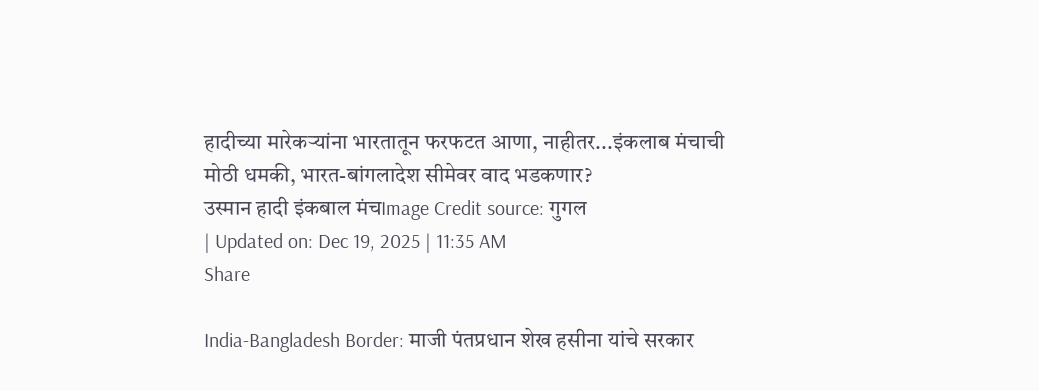हादीच्या मारेकऱ्यांना भारतातून फरफटत आणा, नाहीतर...इंकलाब मंचाची मोठी धमकी, भारत-बांगलादेश सीमेवर वाद भडकणार?
उस्मान हादी इंकबाल मंचImage Credit source: गुगल
| Updated on: Dec 19, 2025 | 11:35 AM
Share

India-Bangladesh Border: माजी पंतप्रधान शेख हसीना यांचे सरकार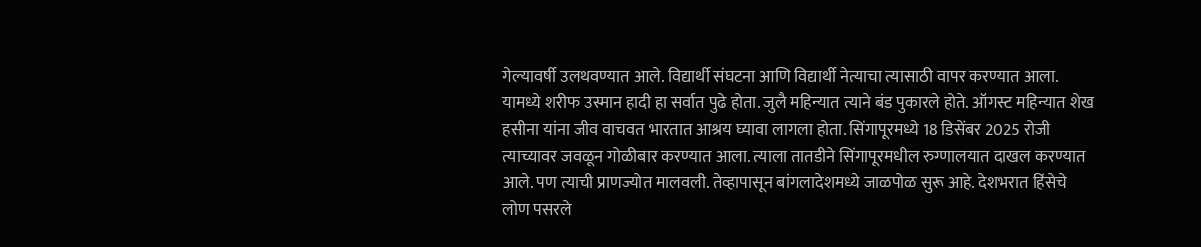गेल्यावर्षी उलथवण्यात आले. विद्यार्थी संघटना आणि विद्यार्थी नेत्याचा त्यासाठी वापर करण्यात आला. यामध्ये शरीफ उस्मान हादी हा सर्वात पुढे होता. जुलै महिन्यात त्याने बंड पुकारले होते. ऑगस्ट महिन्यात शेख हसीना यांना जीव वाचवत भारतात आश्रय घ्यावा लागला होता. सिंगापूरमध्ये 18 डिसेंबर 2025 रोजी त्याच्यावर जवळून गोळीबार करण्यात आला. त्याला तातडीने सिंगापूरमधील रुग्णालयात दाखल करण्यात आले. पण त्याची प्राणज्योत मालवली. तेव्हापासून बांगलादेशमध्ये जाळपोळ सुरू आहे. देशभरात हिंसेचे लोण पसरले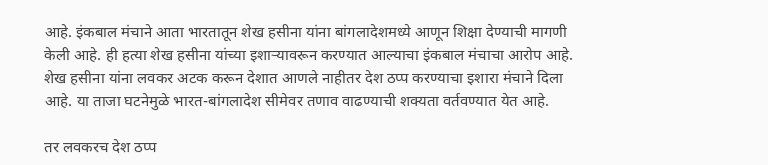आहे. इंकबाल मंचाने आता भारतातून शेख हसीना यांना बांगलादेशमध्ये आणून शिक्षा देण्याची मागणी केली आहे. ही हत्या शेख हसीना यांच्या इशाऱ्यावरून करण्यात आल्याचा इंकबाल मंचाचा आरोप आहे. शेख हसीना यांना लवकर अटक करून देशात आणले नाहीतर देश ठप्प करण्याचा इशारा मंचाने दिला आहे. या ताजा घटनेमुळे भारत-बांगलादेश सीमेवर तणाव वाढण्याची शक्यता वर्तवण्यात येत आहे.

तर लवकरच देश ठप्प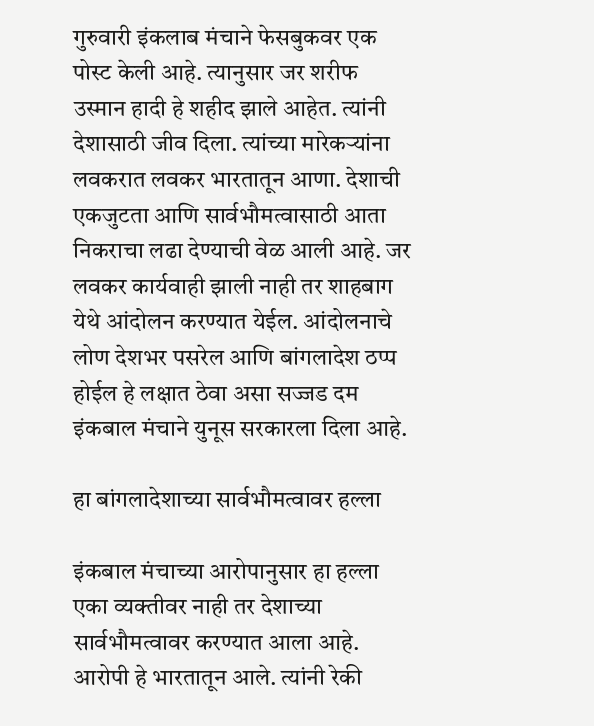गुरुवारी इंकलाब मंचाने फेसबुकवर एक पोस्ट केली आहे. त्यानुसार जर शरीफ उस्मान हादी हे शहीद झाले आहेत. त्यांनी देशासाठी जीव दिला. त्यांच्या मारेकऱ्यांना लवकरात लवकर भारतातून आणा. देशाची एकजुटता आणि सार्वभौमत्वासाठी आता निकराचा लढा देण्याची वेळ आली आहे. जर लवकर कार्यवाही झाली नाही तर शाहबाग येथे आंदोलन करण्यात येईल. आंदोलनाचे लोण देशभर पसरेल आणि बांगलादेश ठप्प होईल हे लक्षात ठेवा असा सज्जड दम इंकबाल मंचाने युनूस सरकारला दिला आहे.

हा बांगलादेशाच्या सार्वभौमत्वावर हल्ला

इंकबाल मंचाच्या आरोपानुसार हा हल्ला एका व्यक्तीवर नाही तर देशाच्या सार्वभौमत्वावर करण्यात आला आहे. आरोपी हे भारतातून आले. त्यांनी रेकी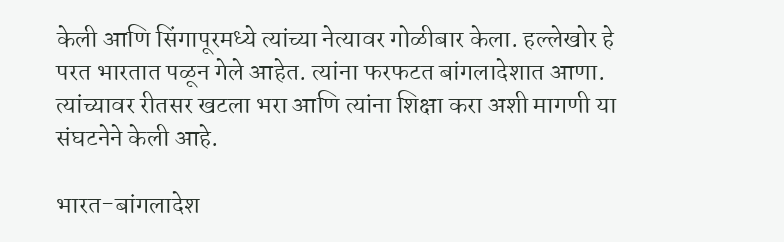केली आणि सिंगापूरमध्ये त्यांच्या नेत्यावर गोळीबार केला. हल्लेखोर हे परत भारतात पळून गेले आहेत. त्यांना फरफटत बांगलादेशात आणा. त्यांच्यावर रीतसर खटला भरा आणि त्यांना शिक्षा करा अशी मागणी या संघटनेने केली आहे.

भारत-बांगलादेश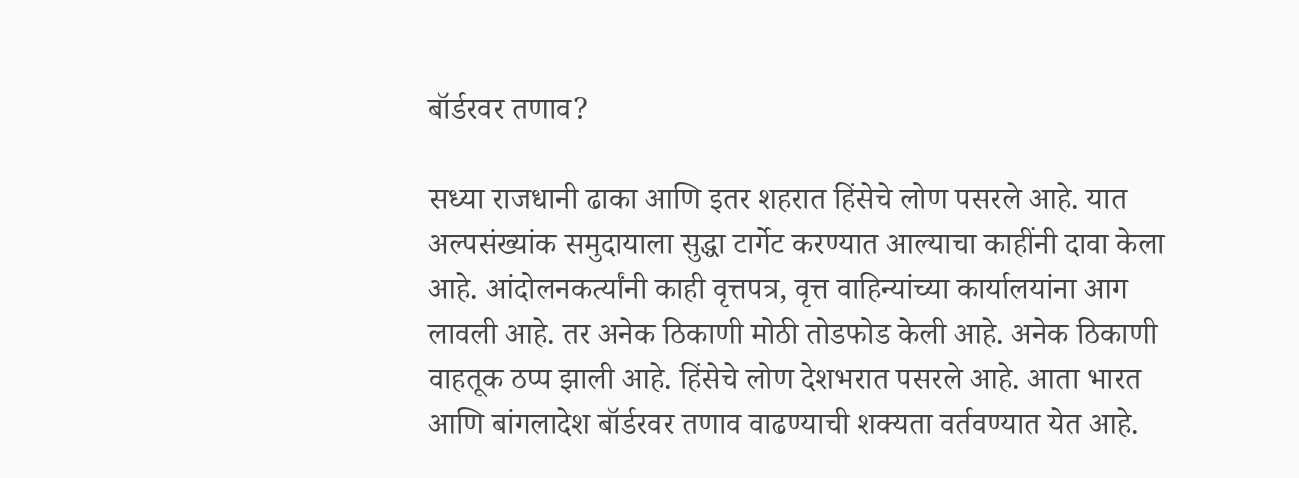बॉर्डरवर तणाव?

सध्या राजधानी ढाका आणि इतर शहरात हिंसेचे लोण पसरले आहे. यात अल्पसंख्यांक समुदायाला सुद्धा टार्गेट करण्यात आल्याचा काहींनी दावा केला आहे. आंदोलनकर्त्यांनी काही वृत्तपत्र, वृत्त वाहिन्यांच्या कार्यालयांना आग लावली आहे. तर अनेक ठिकाणी मोठी तोडफोड केली आहे. अनेक ठिकाणी वाहतूक ठप्प झाली आहे. हिंसेचे लोण देशभरात पसरले आहे. आता भारत आणि बांगलादेश बॉर्डरवर तणाव वाढण्याची शक्यता वर्तवण्यात येत आहे.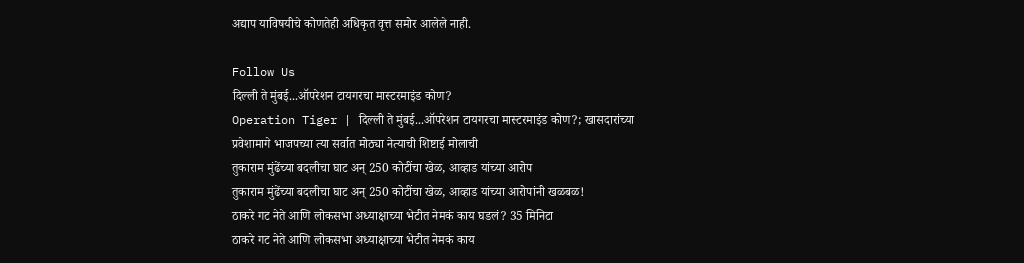अद्याप याविषयीचे कोणतेही अधिकृत वृत्त समोर आलेले नाही.

Follow Us
दिल्ली ते मुंबई...ऑपरेशन टायगरचा मास्टरमाइंड कोण?
Operation Tiger | दिल्ली ते मुंबई...ऑपरेशन टायगरचा मास्टरमाइंड कोण?; खासदारांच्या प्रवेशामागे भाजपच्या त्या सर्वात मोठ्या नेत्याची शिष्टाई मोलाची
तुकाराम मुंढेंच्या बदलीचा घाट अन् 250 कोटींचा खेळ, आव्हाड यांच्या आरोप
तुकाराम मुंढेंच्या बदलीचा घाट अन् 250 कोटींचा खेळ, आव्हाड यांच्या आरोपांनी खळबळ!
ठाकरे गट नेते आणि लोकसभा अध्याक्षाच्या भेटीत नेमकं काय घडलं? 35 मिनिटा
ठाकरे गट नेते आणि लोकसभा अध्याक्षाच्या भेटीत नेमकं काय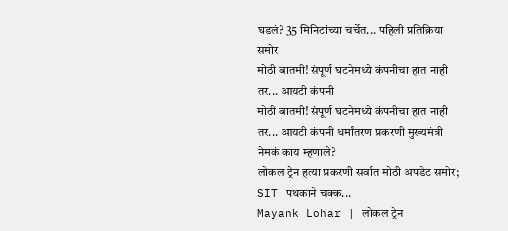घडलं? 35 मिनिटांच्या चर्चेत... पहिली प्रतिक्रिया समोर
मोठी बातमी! संपूर्ण घटनेमध्ये कंपनीचा हात नाही तर... आयटी कंपनी
मोठी बातमी! संपूर्ण घटनेमध्ये कंपनीचा हात नाही तर... आयटी कंपनी धर्मांतरण प्रकरणी मुख्यमंत्री नेमकं काय म्हणाले?
लोकल ट्रेन हत्या प्रकरणी सर्वात मोठी अपडेट समोर; SIT पथकाने चक्क...
Mayank Lohar | लोकल ट्रेन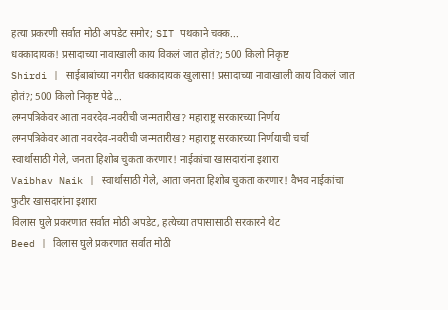हत्या प्रकरणी सर्वात मोठी अपडेट समोर; SIT पथकाने चक्क...
धक्कादायक! प्रसादाच्या नावाखाली काय विकलं जात होतं?; 500 किलो निकृष्ट
Shirdi | साईबाबांच्या नगरीत धक्कादायक खुलासा! प्रसादाच्या नावाखाली काय विकलं जात होतं?; 500 किलो निकृष्ट पेढे...
लग्नपत्रिकेवर आता नवरदेव-नवरीची जन्मतारीख? महाराष्ट्र सरकारच्या निर्णय
लग्नपत्रिकेवर आता नवरदेव-नवरीची जन्मतारीख? महाराष्ट्र सरकारच्या निर्णयाची चर्चा
स्वार्थासाठी गेले, जनता हिशोब चुकता करणार! नाईकांचा खासदारांना इशारा
Vaibhav Naik | स्वार्थासाठी गेले, आता जनता हिशोब चुकता करणार! वैभव नाईकांचा फुटीर खासदारांना इशारा
विलास घुले प्रकरणात सर्वात मोठी अपडेट, हत्येच्या तपासासाठी सरकारने थेट
Beed | विलास घुले प्रकरणात सर्वात मोठी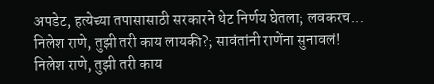अपडेट, हत्येच्या तपासासाठी सरकारने थेट निर्णय घेतला; लवकरच...
निलेश राणे, तुझी तरी काय लायकी?; सावंतांनी राणेंना सुनावलं!
निलेश राणे, तुझी तरी काय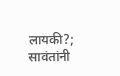लायकी?; सावंतांनी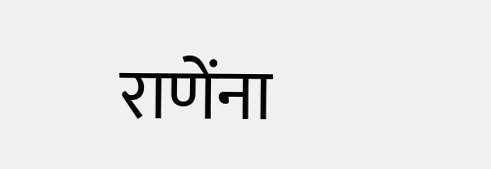राणेंना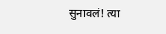सुनावलं! त्या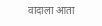वादाला आता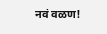नवं वळण!